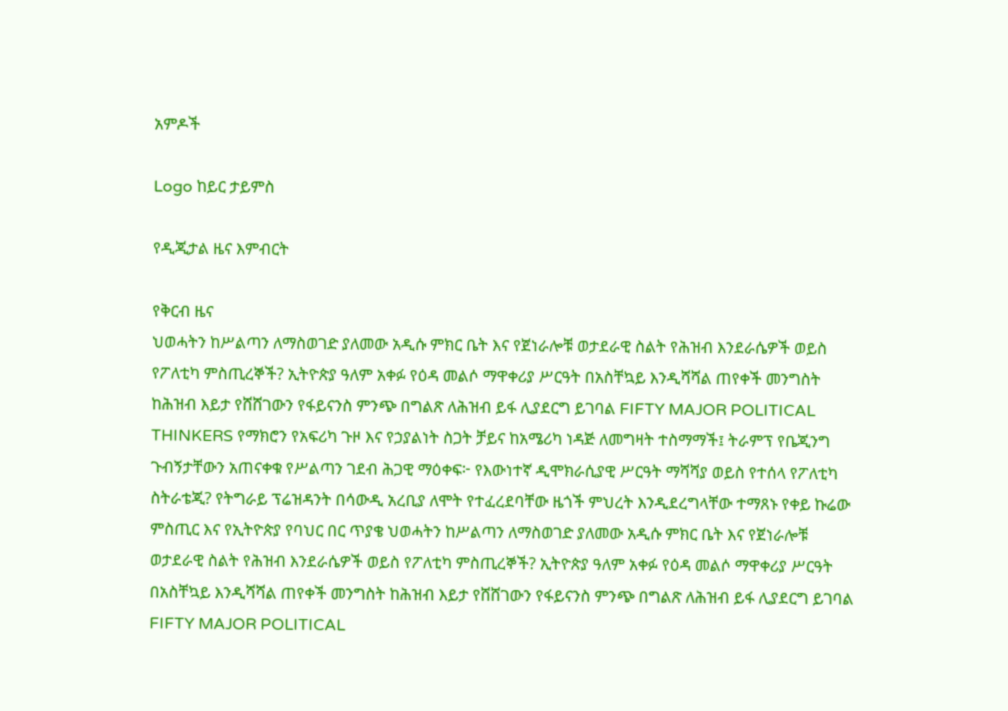አምዶች

Logo ከይር ታይምስ

የዲጂታል ዜና እምብርት

የቅርብ ዜና
ህወሓትን ከሥልጣን ለማስወገድ ያለመው አዲሱ ምክር ቤት እና የጀነራሎቹ ወታደራዊ ስልት የሕዝብ እንደራሴዎች ወይስ የፖለቲካ ምስጢረኞች? ኢትዮጵያ ዓለም አቀፉ የዕዳ መልሶ ማዋቀሪያ ሥርዓት በአስቸኳይ እንዲሻሻል ጠየቀች መንግስት ከሕዝብ እይታ የሸሸገውን የፋይናንስ ምንጭ በግልጽ ለሕዝብ ይፋ ሊያደርግ ይገባል FIFTY MAJOR POLITICAL THINKERS የማክሮን የአፍሪካ ጉዞ እና የኃያልነት ስጋት ቻይና ከአሜሪካ ነዳጅ ለመግዛት ተስማማች፤ ትራምፕ የቤጂንግ ጉብኝታቸውን አጠናቀቁ የሥልጣን ገደብ ሕጋዊ ማዕቀፍ፦ የእውነተኛ ዲሞክራሲያዊ ሥርዓት ማሻሻያ ወይስ የተሰላ የፖለቲካ ስትራቴጂ? የትግራይ ፕሬዝዳንት በሳውዲ አረቢያ ለሞት የተፈረደባቸው ዜጎች ምህረት እንዲደረግላቸው ተማጸኑ የቀይ ኩሬው ምስጢር እና የኢትዮጵያ የባህር በር ጥያቄ ህወሓትን ከሥልጣን ለማስወገድ ያለመው አዲሱ ምክር ቤት እና የጀነራሎቹ ወታደራዊ ስልት የሕዝብ እንደራሴዎች ወይስ የፖለቲካ ምስጢረኞች? ኢትዮጵያ ዓለም አቀፉ የዕዳ መልሶ ማዋቀሪያ ሥርዓት በአስቸኳይ እንዲሻሻል ጠየቀች መንግስት ከሕዝብ እይታ የሸሸገውን የፋይናንስ ምንጭ በግልጽ ለሕዝብ ይፋ ሊያደርግ ይገባል FIFTY MAJOR POLITICAL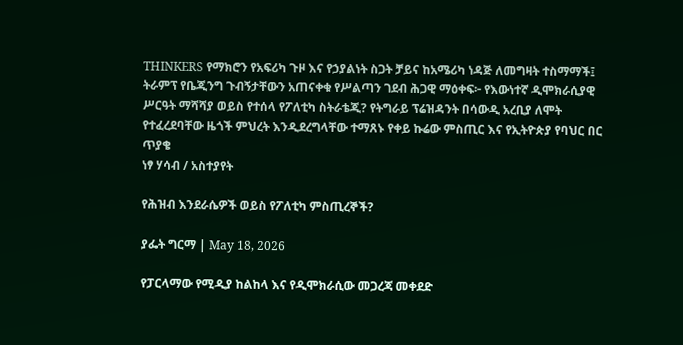THINKERS የማክሮን የአፍሪካ ጉዞ እና የኃያልነት ስጋት ቻይና ከአሜሪካ ነዳጅ ለመግዛት ተስማማች፤ ትራምፕ የቤጂንግ ጉብኝታቸውን አጠናቀቁ የሥልጣን ገደብ ሕጋዊ ማዕቀፍ፦ የእውነተኛ ዲሞክራሲያዊ ሥርዓት ማሻሻያ ወይስ የተሰላ የፖለቲካ ስትራቴጂ? የትግራይ ፕሬዝዳንት በሳውዲ አረቢያ ለሞት የተፈረደባቸው ዜጎች ምህረት እንዲደረግላቸው ተማጸኑ የቀይ ኩሬው ምስጢር እና የኢትዮጵያ የባህር በር ጥያቄ
ነፃ ሃሳብ / አስተያየት

የሕዝብ እንደራሴዎች ወይስ የፖለቲካ ምስጢረኞች?

ያፌት ግርማ | May 18, 2026

የፓርላማው የሚዲያ ከልከላ እና የዲሞክራሲው መጋረጃ መቀደድ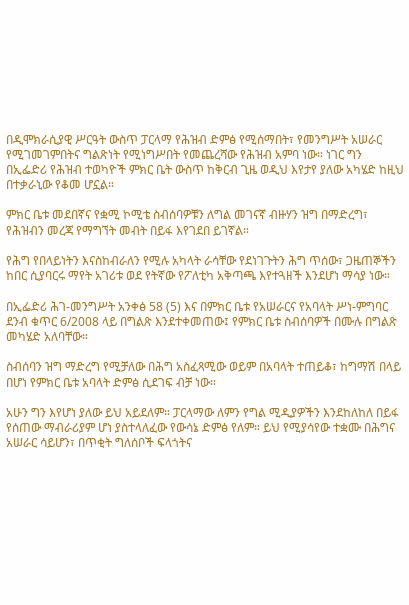በዲሞክራሲያዊ ሥርዓት ውስጥ ፓርላማ የሕዝብ ድምፅ የሚሰማበት፣ የመንግሥት አሠራር የሚገመገምበትና ግልጽነት የሚነግሥበት የመጨረሻው የሕዝብ አምባ ነው። ነገር ግን በኢፌድሪ የሕዝብ ተወካዮች ምክር ቤት ውስጥ ከቅርብ ጊዜ ወዲህ እየታየ ያለው አካሄድ ከዚህ በተቃራኒው የቆመ ሆኗል።

ምክር ቤቱ መደበኛና የቋሚ ኮሚቴ ስብሰባዎቹን ለግል መገናኛ ብዙሃን ዝግ በማድረግ፣ የሕዝብን መረጃ የማግኘት መብት በይፋ እየገደበ ይገኛል።

የሕግ የበላይነትን እናስከብራለን የሚሉ አካላት ራሳቸው የደነገጉትን ሕግ ጥሰው፣ ጋዜጠኞችን ከበር ሲያባርሩ ማየት አገሪቱ ወደ የትኛው የፖለቲካ አቅጣጫ እየተጓዘች እንደሆነ ማሳያ ነው።

በኢፌድሪ ሕገ-መንግሥት አንቀፅ 58 (5) እና በምክር ቤቱ የአሠራርና የአባላት ሥነ-ምግባር ደንብ ቁጥር 6/2008 ላይ በግልጽ እንደተቀመጠው፤ የምክር ቤቱ ስብሰባዎች በሙሉ በግልጽ መካሄድ አለባቸው።

ስብሰባን ዝግ ማድረግ የሚቻለው በሕግ አስፈጻሚው ወይም በአባላት ተጠይቆ፣ ከግማሽ በላይ በሆነ የምክር ቤቱ አባላት ድምፅ ሲደገፍ ብቻ ነው።

አሁን ግን እየሆነ ያለው ይህ አይደለም። ፓርላማው ለምን የግል ሚዲያዎችን እንደከለከለ በይፋ የሰጠው ማብራሪያም ሆነ ያስተላለፈው የውሳኔ ድምፅ የለም። ይህ የሚያሳየው ተቋሙ በሕግና አሠራር ሳይሆን፣ በጥቂት ግለሰቦች ፍላጎትና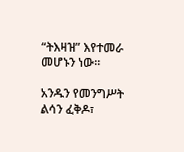“ትእዛዝ” እየተመራ መሆኑን ነው።

አንዱን የመንግሥት ልሳን ፈቅዶ፣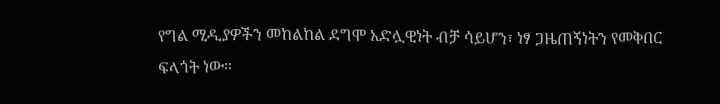የግል ሚዲያዎችን መከልከል ደግሞ አድሏዊነት ብቻ ሳይሆን፣ ነፃ ጋዜጠኝነትን የመቅበር ፍላጎት ነው።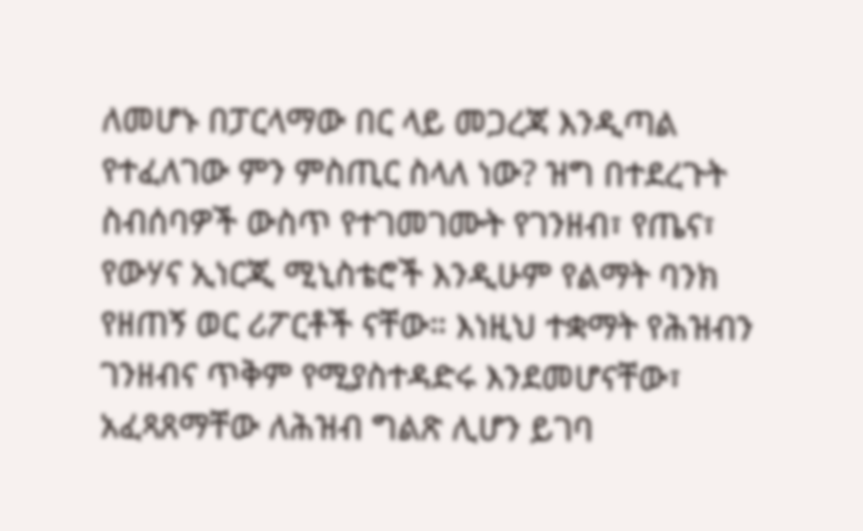ለመሆኑ በፓርላማው በር ላይ መጋረጃ እንዲጣል የተፈለገው ምን ምስጢር ስላለ ነው? ዝግ በተደረጉት ስብሰባዎች ውስጥ የተገመገሙት የገንዘብ፣ የጤና፣ የውሃና ኢነርጂ ሚኒስቴሮች እንዲሁም የልማት ባንክ የዘጠኝ ወር ሪፖርቶች ናቸው። እነዚህ ተቋማት የሕዝብን ገንዘብና ጥቅም የሚያስተዳድሩ እንደመሆናቸው፣ አፈጻጸማቸው ለሕዝብ ግልጽ ሊሆን ይገባ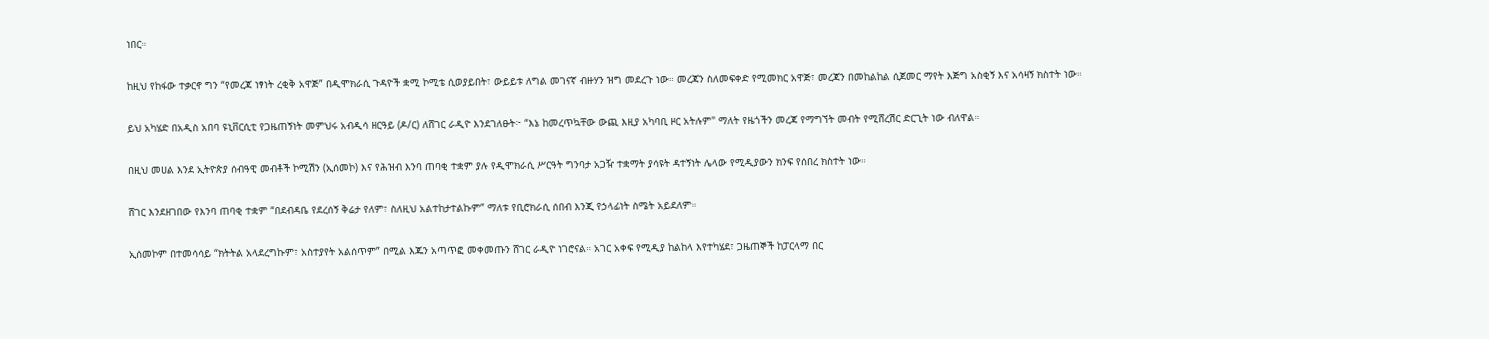ነበር።

ከዚህ የከፋው ተቃርኖ ግን “የመረጃ ነፃነት ረቂቅ አዋጅ” በዲሞክራሲ ጉዳዮች ቋሚ ኮሚቴ ሲወያይበት፣ ውይይቱ ለግል መገናኛ ብዙሃን ዝግ መደረጉ ነው። መረጃን ስለመፍቀድ የሚመክር አዋጅ፣ መረጃን በመከልከል ሲጀመር ማየት እጅግ አስቂኝ እና አሳዛኝ ክስተት ነው።

ይህ አካሄድ በአዲስ አበባ ዩኒቨርሲቲ የጋዜጠኝነት መምህሩ አብዲሳ ዘርዓይ (ዶ/ር) ለሸገር ራዲዮ እንደገለፁት፦ “እኔ ከመረጥኳቸው ውጪ እዚያ አካባቢ ዞር አትሉም" ማለት የዜጎችን መረጃ የማግኘት መብት የሚሸረሽር ድርጊት ነው ብለዋል።

በዚህ መሀል እንደ ኢትዮጵያ ሰብዓዊ መብቶች ኮሚሽን (ኢሰመኮ) እና የሕዝብ እንባ ጠባቂ ተቋም ያሉ የዲሞክራሲ ሥርዓት ግንባታ አጋዥ ተቋማት ያሳዩት ዳተኝነት ሌላው የሚዲያውን ክንፍ የሰበረ ክስተት ነው።

ሸገር እንደዘገበው የእንባ ጠባቂ ተቋም “በደብዳቤ የደረሰኝ ቅሬታ የለም፣ ስለዚህ አልተከታተልኩም” ማለቱ የቢሮክራሲ ሰበብ እንጂ የኃላፊነት ስሜት አይደለም።

ኢሰመኮም በተመሳሳይ “ክትትል አላደረግኩም፣ አስተያየት አልሰጥም” በሚል እጁን አጣጥፎ መቀመጡን ሸገር ራዲዮ ነገሮናል። አገር አቀፍ የሚዲያ ከልከላ እየተካሄደ፣ ጋዜጠኞች ከፓርላማ በር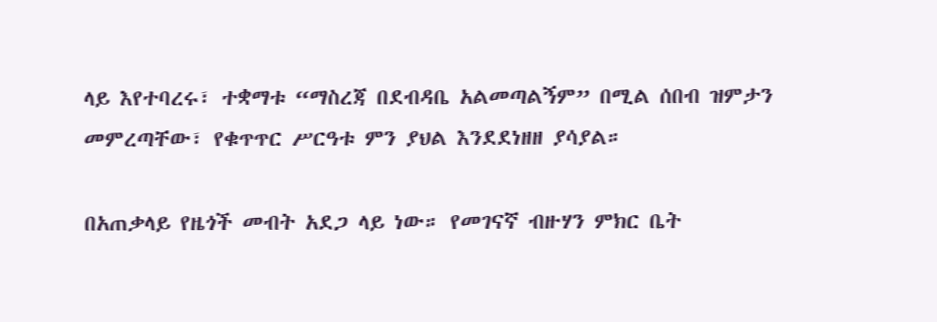ላይ እየተባረሩ፣ ተቋማቱ “ማስረጃ በደብዳቤ አልመጣልኝም” በሚል ሰበብ ዝምታን መምረጣቸው፣ የቁጥጥር ሥርዓቱ ምን ያህል እንደደነዘዘ ያሳያል።

በአጠቃላይ የዜጎች መብት አደጋ ላይ ነው። የመገናኛ ብዙሃን ምክር ቤት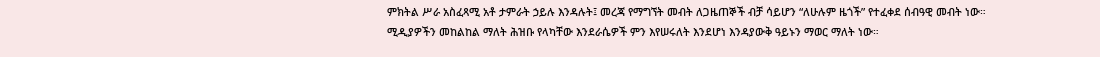ምክትል ሥራ አስፈጻሚ አቶ ታምራት ኃይሉ እንዳሉት፤ መረጃ የማግኘት መብት ለጋዜጠኞች ብቻ ሳይሆን “ለሁሉም ዜጎች” የተፈቀደ ሰብዓዊ መብት ነው። ሚዲያዎችን መከልከል ማለት ሕዝቡ የላካቸው እንደራሴዎች ምን እየሠሩለት እንደሆነ እንዳያውቅ ዓይኑን ማወር ማለት ነው።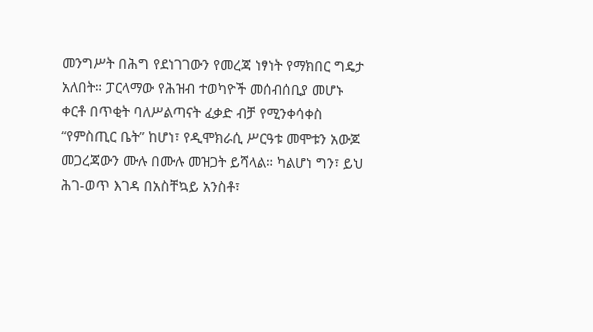መንግሥት በሕግ የደነገገውን የመረጃ ነፃነት የማክበር ግዴታ አለበት። ፓርላማው የሕዝብ ተወካዮች መሰብሰቢያ መሆኑ ቀርቶ በጥቂት ባለሥልጣናት ፈቃድ ብቻ የሚንቀሳቀስ “የምስጢር ቤት” ከሆነ፣ የዲሞክራሲ ሥርዓቱ መሞቱን አውጆ መጋረጃውን ሙሉ በሙሉ መዝጋት ይሻላል። ካልሆነ ግን፣ ይህ ሕገ-ወጥ እገዳ በአስቸኳይ አንስቶ፣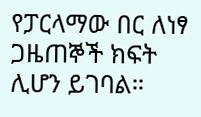የፓርላማው በር ለነፃ ጋዜጠኞች ክፍት ሊሆን ይገባል።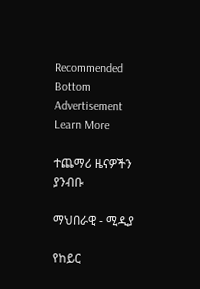Recommended
Bottom Advertisement
Learn More

ተጨማሪ ዜናዎችን ያንብቡ

ማህበራዊ - ሚዲያ

የከይር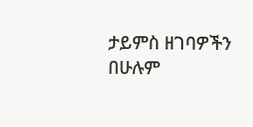ታይምስ ዘገባዎችን በሁሉም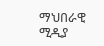ማህበራዊ ሚዲያ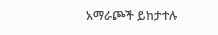አማራጮች ይከታተሉ